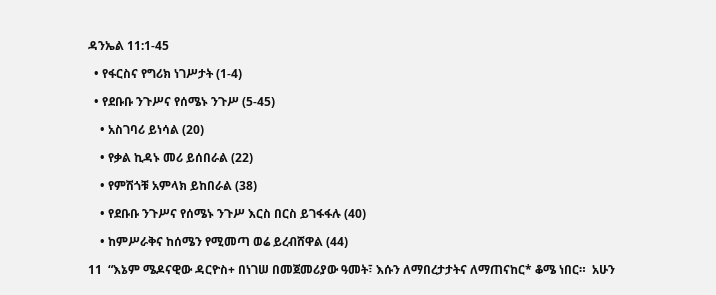ዳንኤል 11:1-45

  • የፋርስና የግሪክ ነገሥታት (1-4)

  • የደቡቡ ንጉሥና የሰሜኑ ንጉሥ (5-45)

    • አስገባሪ ይነሳል (20)

    • የቃል ኪዳኑ መሪ ይሰበራል (22)

    • የምሽጎቹ አምላክ ይከበራል (38)

    • የደቡቡ ንጉሥና የሰሜኑ ንጉሥ እርስ በርስ ይገፋፋሉ (40)

    • ከምሥራቅና ከሰሜን የሚመጣ ወሬ ይረብሸዋል (44)

11  “እኔም ሜዶናዊው ዳርዮስ+ በነገሠ በመጀመሪያው ዓመት፣ እሱን ለማበረታታትና ለማጠናከር* ቆሜ ነበር።  አሁን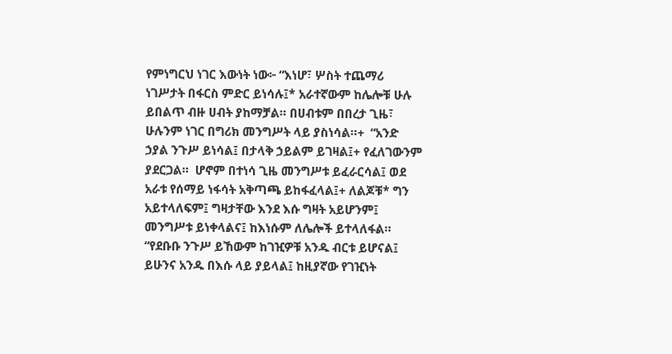የምነግርህ ነገር እውነት ነው፦ “እነሆ፣ ሦስት ተጨማሪ ነገሥታት በፋርስ ምድር ይነሳሉ፤* አራተኛውም ከሌሎቹ ሁሉ ይበልጥ ብዙ ሀብት ያከማቻል። በሀብቱም በበረታ ጊዜ፣ ሁሉንም ነገር በግሪክ መንግሥት ላይ ያስነሳል።+  “አንድ ኃያል ንጉሥ ይነሳል፤ በታላቅ ኃይልም ይገዛል፤+ የፈለገውንም ያደርጋል።  ሆኖም በተነሳ ጊዜ መንግሥቱ ይፈራርሳል፤ ወደ አራቱ የሰማይ ነፋሳት አቅጣጫ ይከፋፈላል፤+ ለልጆቹ* ግን አይተላለፍም፤ ግዛታቸው እንደ እሱ ግዛት አይሆንም፤ መንግሥቱ ይነቀላልና፤ ከእነሱም ለሌሎች ይተላለፋል።  “የደቡቡ ንጉሥ ይኸውም ከገዢዎቹ አንዱ ብርቱ ይሆናል፤ ይሁንና አንዱ በእሱ ላይ ያይላል፤ ከዚያኛው የገዢነት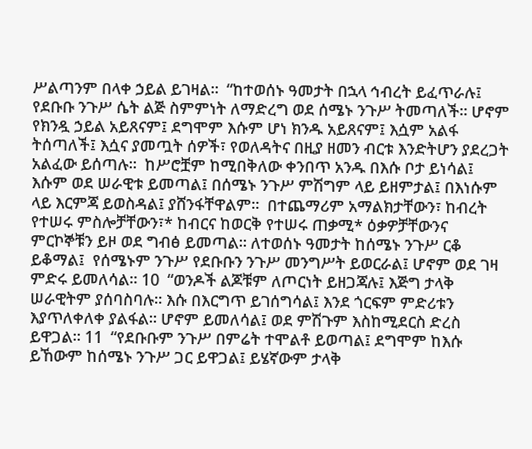ሥልጣንም በላቀ ኃይል ይገዛል።  “ከተወሰኑ ዓመታት በኋላ ኅብረት ይፈጥራሉ፤ የደቡቡ ንጉሥ ሴት ልጅ ስምምነት ለማድረግ ወደ ሰሜኑ ንጉሥ ትመጣለች። ሆኖም የክንዷ ኃይል አይጸናም፤ ደግሞም እሱም ሆነ ክንዱ አይጸናም፤ እሷም አልፋ ትሰጣለች፤ እሷና ያመጧት ሰዎች፣ የወለዳትና በዚያ ዘመን ብርቱ እንድትሆን ያደረጋት አልፈው ይሰጣሉ።  ከሥሮቿም ከሚበቅለው ቀንበጥ አንዱ በእሱ ቦታ ይነሳል፤ እሱም ወደ ሠራዊቱ ይመጣል፤ በሰሜኑ ንጉሥ ምሽግም ላይ ይዘምታል፤ በእነሱም ላይ እርምጃ ይወስዳል፤ ያሸንፋቸዋልም።  በተጨማሪም አማልክታቸውን፣ ከብረት የተሠሩ ምስሎቻቸውን፣* ከብርና ከወርቅ የተሠሩ ጠቃሚ* ዕቃዎቻቸውንና ምርኮኞቹን ይዞ ወደ ግብፅ ይመጣል። ለተወሰኑ ዓመታት ከሰሜኑ ንጉሥ ርቆ ይቆማል፤  የሰሜኑም ንጉሥ የደቡቡን ንጉሥ መንግሥት ይወርራል፤ ሆኖም ወደ ገዛ ምድሩ ይመለሳል። 10  “ወንዶች ልጆቹም ለጦርነት ይዘጋጃሉ፤ እጅግ ታላቅ ሠራዊትም ያሰባስባሉ። እሱ በእርግጥ ይገሰግሳል፤ እንደ ጎርፍም ምድሪቱን እያጥለቀለቀ ያልፋል። ሆኖም ይመለሳል፤ ወደ ምሽጉም እስከሚደርስ ድረስ ይዋጋል። 11  “የደቡቡም ንጉሥ በምሬት ተሞልቶ ይወጣል፤ ደግሞም ከእሱ ይኸውም ከሰሜኑ ንጉሥ ጋር ይዋጋል፤ ይሄኛውም ታላቅ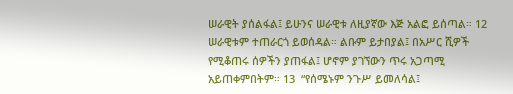ሠራዊት ያሰልፋል፤ ይሁንና ሠራዊቱ ለዚያኛው እጅ አልፎ ይሰጣል። 12  ሠራዊቱም ተጠራርጎ ይወሰዳል። ልቡም ይታበያል፤ በአሥር ሺዎች የሚቆጠሩ ሰዎችን ያጠፋል፤ ሆኖም ያገኘውን ጥሩ አጋጣሚ አይጠቀምበትም። 13  “የሰሜኑም ንጉሥ ይመለሳል፤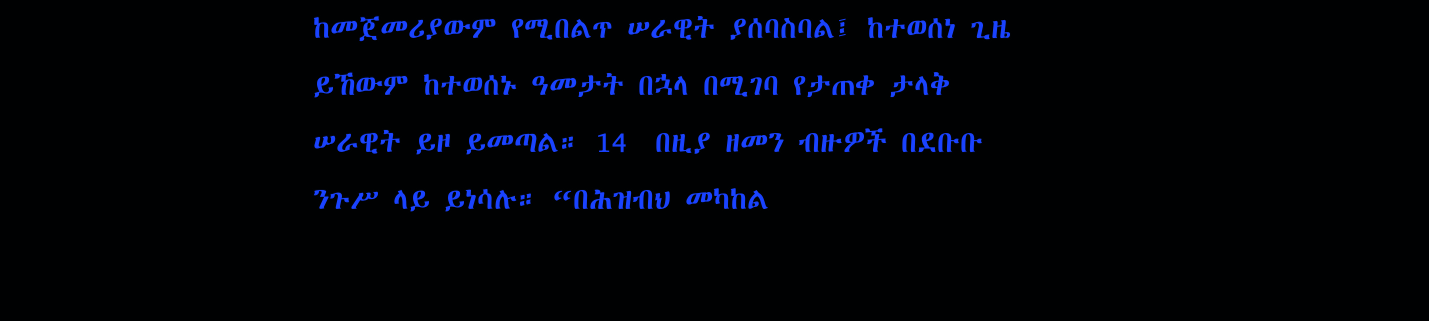ከመጀመሪያውም የሚበልጥ ሠራዊት ያሰባስባል፤ ከተወሰነ ጊዜ ይኸውም ከተወሰኑ ዓመታት በኋላ በሚገባ የታጠቀ ታላቅ ሠራዊት ይዞ ይመጣል። 14  በዚያ ዘመን ብዙዎች በደቡቡ ንጉሥ ላይ ይነሳሉ። “በሕዝብህ መካከል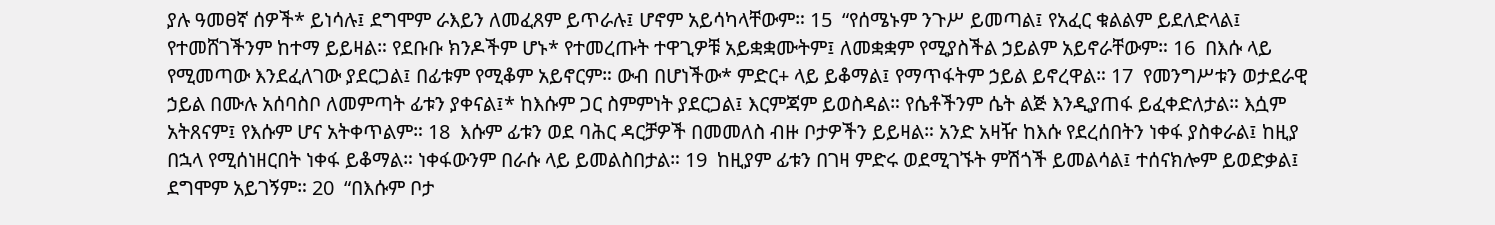ያሉ ዓመፀኛ ሰዎች* ይነሳሉ፤ ደግሞም ራእይን ለመፈጸም ይጥራሉ፤ ሆኖም አይሳካላቸውም። 15  “የሰሜኑም ንጉሥ ይመጣል፤ የአፈር ቁልልም ይደለድላል፤ የተመሸገችንም ከተማ ይይዛል። የደቡቡ ክንዶችም ሆኑ* የተመረጡት ተዋጊዎቹ አይቋቋሙትም፤ ለመቋቋም የሚያስችል ኃይልም አይኖራቸውም። 16  በእሱ ላይ የሚመጣው እንደፈለገው ያደርጋል፤ በፊቱም የሚቆም አይኖርም። ውብ በሆነችው* ምድር+ ላይ ይቆማል፤ የማጥፋትም ኃይል ይኖረዋል። 17  የመንግሥቱን ወታደራዊ ኃይል በሙሉ አሰባስቦ ለመምጣት ፊቱን ያቀናል፤* ከእሱም ጋር ስምምነት ያደርጋል፤ እርምጃም ይወስዳል። የሴቶችንም ሴት ልጅ እንዲያጠፋ ይፈቀድለታል። እሷም አትጸናም፤ የእሱም ሆና አትቀጥልም። 18  እሱም ፊቱን ወደ ባሕር ዳርቻዎች በመመለስ ብዙ ቦታዎችን ይይዛል። አንድ አዛዥ ከእሱ የደረሰበትን ነቀፋ ያስቀራል፤ ከዚያ በኋላ የሚሰነዘርበት ነቀፋ ይቆማል። ነቀፋውንም በራሱ ላይ ይመልስበታል። 19  ከዚያም ፊቱን በገዛ ምድሩ ወደሚገኙት ምሽጎች ይመልሳል፤ ተሰናክሎም ይወድቃል፤ ደግሞም አይገኝም። 20  “በእሱም ቦታ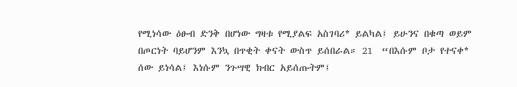የሚነሳው ዕፁብ ድንቅ በሆነው ግዛቱ የሚያልፍ አስገባሪ* ይልካል፤ ይሁንና በቁጣ ወይም በጦርነት ባይሆንም እንኳ በጥቂት ቀናት ውስጥ ይሰበራል። 21  “በእሱም ቦታ የተናቀ* ሰው ይነሳል፤ እነሱም ንጉሣዊ ክብር አይሰጡትም፤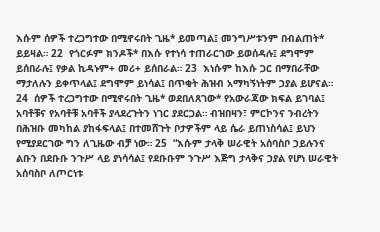እሱም ሰዎች ተረጋግተው በሚኖሩበት ጊዜ* ይመጣል፤ መንግሥቱንም በብልጠት* ይይዛል። 22  የጎርፉም ክንዶች* በእሱ የተነሳ ተጠራርገው ይወሰዳሉ፤ ደግሞም ይሰበራሉ፤ የቃል ኪዳኑም+ መሪ+ ይሰበራል። 23  እነሱም ከእሱ ጋር በማበራቸው ማታለሉን ይቀጥላል፤ ደግሞም ይነሳል፤ በጥቂት ሕዝብ አማካኝነትም ኃያል ይሆናል። 24  ሰዎች ተረጋግተው በሚኖሩበት ጊዜ* ወደበለጸገው* የአውራጃው ክፍል ይገባል፤ አባቶቹና የአባቶቹ አባቶች ያላደረጉትን ነገር ያደርጋል። ብዝበዛን፣ ምርኮንና ንብረትን በሕዝቡ መካከል ያከፋፍላል፤ በተመሸጉት ቦታዎችም ላይ ሴራ ይጠነስሳል፤ ይህን የሚያደርገው ግን ለጊዜው ብቻ ነው። 25  “እሱም ታላቅ ሠራዊት አሰባስቦ ኃይሉንና ልቡን በደቡቡ ንጉሥ ላይ ያነሳሳል፤ የደቡቡም ንጉሥ እጅግ ታላቅና ኃያል የሆነ ሠራዊት አሰባስቦ ለጦርነቱ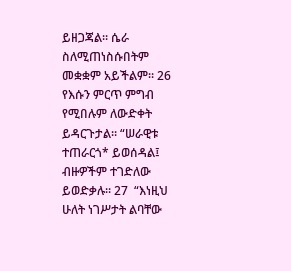ይዘጋጃል። ሴራ ስለሚጠነስሱበትም መቋቋም አይችልም። 26  የእሱን ምርጥ ምግብ የሚበሉም ለውድቀት ይዳርጉታል። “ሠራዊቱ ተጠራርጎ* ይወሰዳል፤ ብዙዎችም ተገድለው ይወድቃሉ። 27  “እነዚህ ሁለት ነገሥታት ልባቸው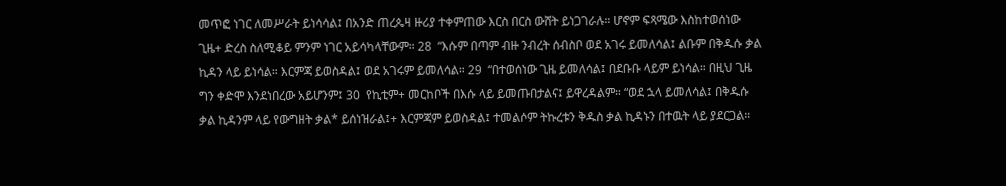መጥፎ ነገር ለመሥራት ይነሳሳል፤ በአንድ ጠረጴዛ ዙሪያ ተቀምጠው እርስ በርስ ውሸት ይነጋገራሉ። ሆኖም ፍጻሜው እስከተወሰነው ጊዜ+ ድረስ ስለሚቆይ ምንም ነገር አይሳካላቸውም። 28  “እሱም በጣም ብዙ ንብረት ሰብስቦ ወደ አገሩ ይመለሳል፤ ልቡም በቅዱሱ ቃል ኪዳን ላይ ይነሳል። እርምጃ ይወስዳል፤ ወደ አገሩም ይመለሳል። 29  “በተወሰነው ጊዜ ይመለሳል፤ በደቡቡ ላይም ይነሳል። በዚህ ጊዜ ግን ቀድሞ እንደነበረው አይሆንም፤ 30  የኪቲም+ መርከቦች በእሱ ላይ ይመጡበታልና፤ ይዋረዳልም። “ወደ ኋላ ይመለሳል፤ በቅዱሱ ቃል ኪዳንም ላይ የውግዘት ቃል* ይሰነዝራል፤+ እርምጃም ይወስዳል፤ ተመልሶም ትኩረቱን ቅዱስ ቃል ኪዳኑን በተዉት ላይ ያደርጋል።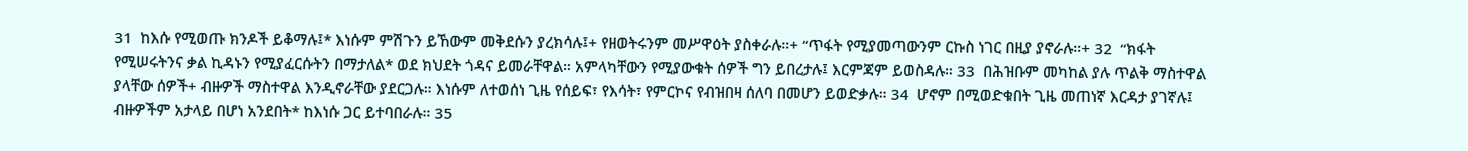31  ከእሱ የሚወጡ ክንዶች ይቆማሉ፤* እነሱም ምሽጉን ይኸውም መቅደሱን ያረክሳሉ፤+ የዘወትሩንም መሥዋዕት ያስቀራሉ።+ “ጥፋት የሚያመጣውንም ርኩስ ነገር በዚያ ያኖራሉ።+ 32  “ክፋት የሚሠሩትንና ቃል ኪዳኑን የሚያፈርሱትን በማታለል* ወደ ክህደት ጎዳና ይመራቸዋል። አምላካቸውን የሚያውቁት ሰዎች ግን ይበረታሉ፤ እርምጃም ይወስዳሉ። 33  በሕዝቡም መካከል ያሉ ጥልቅ ማስተዋል ያላቸው ሰዎች+ ብዙዎች ማስተዋል እንዲኖራቸው ያደርጋሉ። እነሱም ለተወሰነ ጊዜ የሰይፍ፣ የእሳት፣ የምርኮና የብዝበዛ ሰለባ በመሆን ይወድቃሉ። 34  ሆኖም በሚወድቁበት ጊዜ መጠነኛ እርዳታ ያገኛሉ፤ ብዙዎችም አታላይ በሆነ አንደበት* ከእነሱ ጋር ይተባበራሉ። 35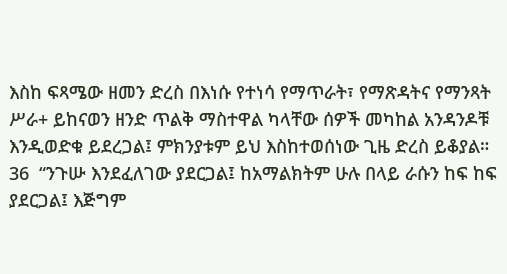እስከ ፍጻሜው ዘመን ድረስ በእነሱ የተነሳ የማጥራት፣ የማጽዳትና የማንጻት ሥራ+ ይከናወን ዘንድ ጥልቅ ማስተዋል ካላቸው ሰዎች መካከል አንዳንዶቹ እንዲወድቁ ይደረጋል፤ ምክንያቱም ይህ እስከተወሰነው ጊዜ ድረስ ይቆያል። 36  “ንጉሡ እንደፈለገው ያደርጋል፤ ከአማልክትም ሁሉ በላይ ራሱን ከፍ ከፍ ያደርጋል፤ እጅግም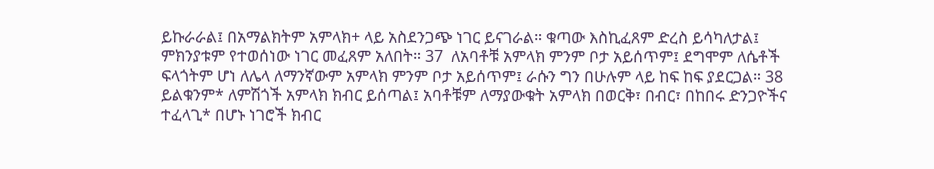ይኩራራል፤ በአማልክትም አምላክ+ ላይ አስደንጋጭ ነገር ይናገራል። ቁጣው እስኪፈጸም ድረስ ይሳካለታል፤ ምክንያቱም የተወሰነው ነገር መፈጸም አለበት። 37  ለአባቶቹ አምላክ ምንም ቦታ አይሰጥም፤ ደግሞም ለሴቶች ፍላጎትም ሆነ ለሌላ ለማንኛውም አምላክ ምንም ቦታ አይሰጥም፤ ራሱን ግን በሁሉም ላይ ከፍ ከፍ ያደርጋል። 38  ይልቁንም* ለምሽጎች አምላክ ክብር ይሰጣል፤ አባቶቹም ለማያውቁት አምላክ በወርቅ፣ በብር፣ በከበሩ ድንጋዮችና ተፈላጊ* በሆኑ ነገሮች ክብር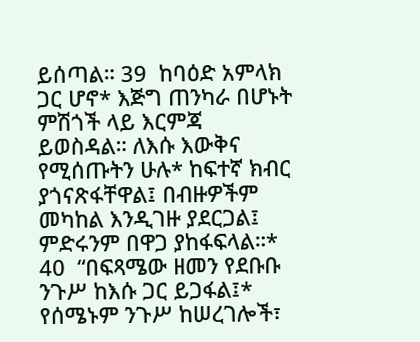ይሰጣል። 39  ከባዕድ አምላክ ጋር ሆኖ* እጅግ ጠንካራ በሆኑት ምሽጎች ላይ እርምጃ ይወስዳል። ለእሱ እውቅና የሚሰጡትን ሁሉ* ከፍተኛ ክብር ያጎናጽፋቸዋል፤ በብዙዎችም መካከል እንዲገዙ ያደርጋል፤ ምድሩንም በዋጋ ያከፋፍላል።* 40  “በፍጻሜው ዘመን የደቡቡ ንጉሥ ከእሱ ጋር ይጋፋል፤* የሰሜኑም ንጉሥ ከሠረገሎች፣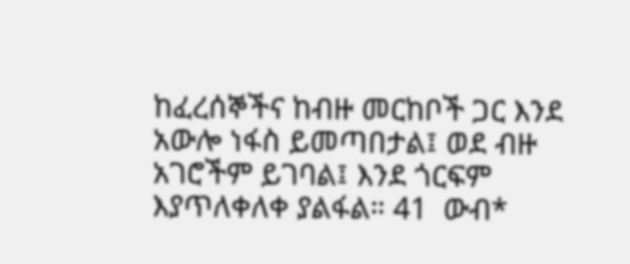ከፈረሰኞችና ከብዙ መርከቦች ጋር እንደ አውሎ ነፋስ ይመጣበታል፤ ወደ ብዙ አገሮችም ይገባል፤ እንደ ጎርፍም እያጥለቀለቀ ያልፋል። 41  ውብ*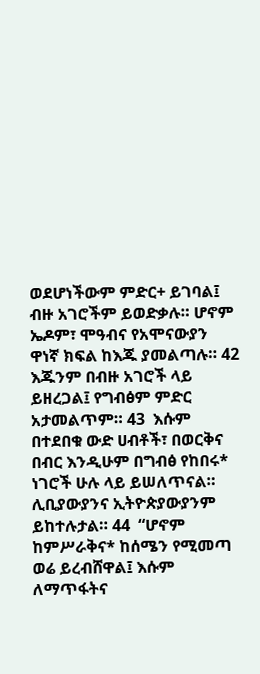ወደሆነችውም ምድር+ ይገባል፤ ብዙ አገሮችም ይወድቃሉ። ሆኖም ኤዶም፣ ሞዓብና የአሞናውያን ዋነኛ ክፍል ከእጁ ያመልጣሉ። 42  እጁንም በብዙ አገሮች ላይ ይዘረጋል፤ የግብፅም ምድር አታመልጥም። 43  እሱም በተደበቁ ውድ ሀብቶች፣ በወርቅና በብር እንዲሁም በግብፅ የከበሩ* ነገሮች ሁሉ ላይ ይሠለጥናል። ሊቢያውያንና ኢትዮጵያውያንም ይከተሉታል። 44  “ሆኖም ከምሥራቅና* ከሰሜን የሚመጣ ወሬ ይረብሸዋል፤ እሱም ለማጥፋትና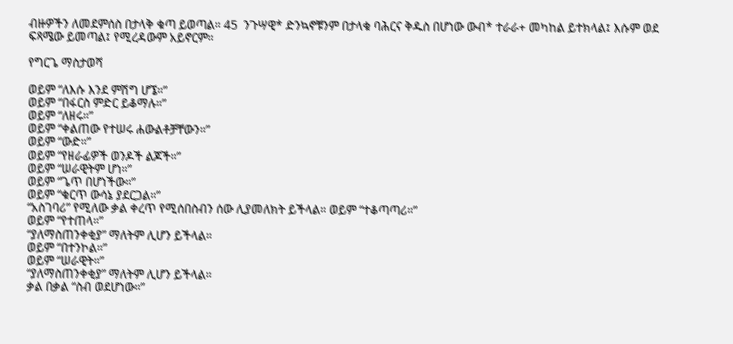ብዙዎችን ለመደምሰስ በታላቅ ቁጣ ይወጣል። 45  ንጉሣዊ* ድንኳኖቹንም በታላቁ ባሕርና ቅዱስ በሆነው ውብ* ተራራ+ መካከል ይተክላል፤ እሱም ወደ ፍጻሜው ይመጣል፤ የሚረዳውም አይኖርም።

የግርጌ ማስታወሻ

ወይም “ለእሱ እንደ ምሽግ ሆኜ።”
ወይም “በፋርስ ምድር ይቆማሉ።”
ወይም “ለዘሩ።”
ወይም “ቀልጠው የተሠሩ ሐውልቶቻቸውን።”
ወይም “ውድ።”
ወይም “የዘራፊዎች ወንዶች ልጆች።”
ወይም “ሠራዊትም ሆነ።”
ወይም “ጌጥ በሆነችው።”
ወይም “ቁርጥ ውሳኔ ያደርጋል።”
“አስገባሪ” የሚለው ቃል ቀረጥ የሚሰበስብን ሰው ሊያመለክት ይችላል። ወይም “ተቆጣጣሪ።”
ወይም “የተጠላ።”
“ያለማስጠንቀቂያ” ማለትም ሊሆን ይችላል።
ወይም “በተንኮል።”
ወይም “ሠራዊት።”
“ያለማስጠንቀቂያ” ማለትም ሊሆን ይችላል።
ቃል በቃል “ስብ ወደሆነው።”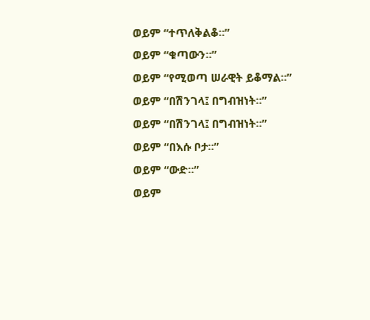ወይም “ተጥለቅልቆ።”
ወይም “ቁጣውን።”
ወይም “የሚወጣ ሠራዊት ይቆማል።”
ወይም “በሽንገላ፤ በግብዝነት።”
ወይም “በሽንገላ፤ በግብዝነት።”
ወይም “በእሱ ቦታ።”
ወይም “ውድ።”
ወይም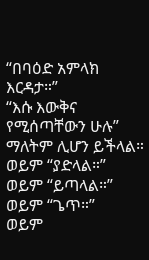“በባዕድ አምላክ እርዳታ።”
“እሱ እውቅና የሚሰጣቸውን ሁሉ” ማለትም ሊሆን ይችላል።
ወይም “ያድላል።”
ወይም “ይጣላል።”
ወይም “ጌጥ።”
ወይም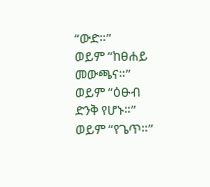“ውድ።”
ወይም “ከፀሐይ መውጫና።”
ወይም “ዕፁብ ድንቅ የሆኑ።”
ወይም “የጌጥ።”